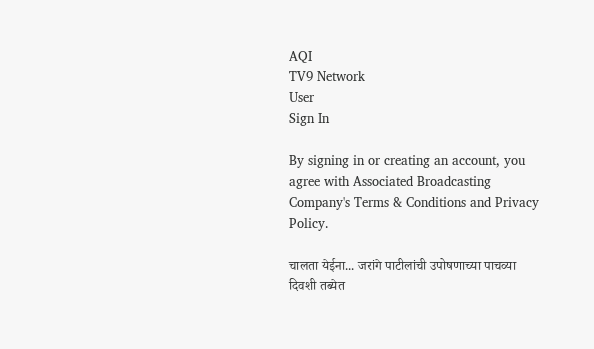AQI
TV9 Network
User
Sign In

By signing in or creating an account, you agree with Associated Broadcasting Company's Terms & Conditions and Privacy Policy.

चालता येईना... जरांगे पाटीलांची उपोषणाच्या पाचव्या दिवशी तब्येत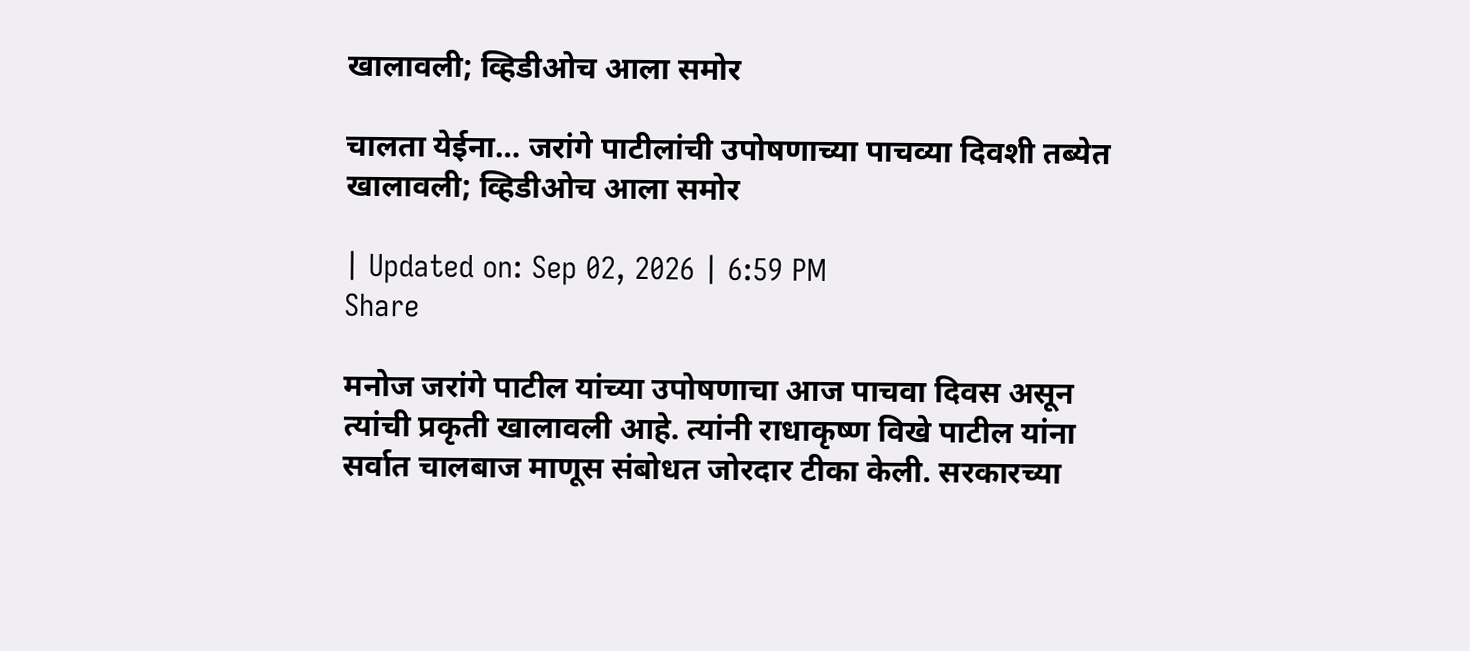खालावली; व्हिडीओच आला समोर

चालता येईना… जरांगे पाटीलांची उपोषणाच्या पाचव्या दिवशी तब्येत खालावली; व्हिडीओच आला समोर

| Updated on: Sep 02, 2026 | 6:59 PM
Share

मनोज जरांगे पाटील यांच्या उपोषणाचा आज पाचवा दिवस असून त्यांची प्रकृती खालावली आहे. त्यांनी राधाकृष्ण विखे पाटील यांना सर्वात चालबाज माणूस संबोधत जोरदार टीका केली. सरकारच्या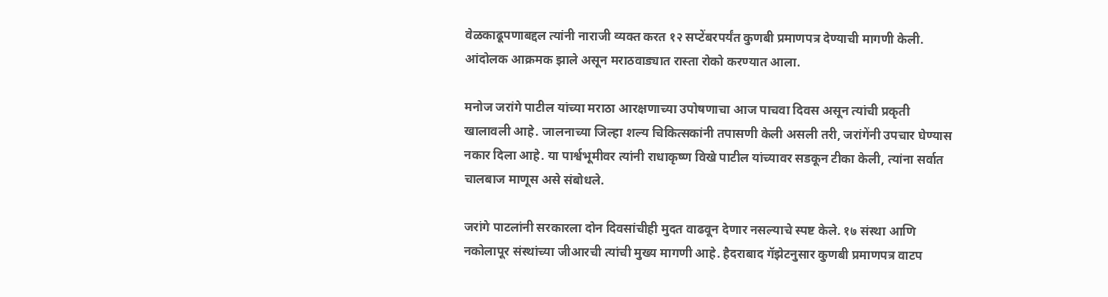वेळकाढूपणाबद्दल त्यांनी नाराजी व्यक्त करत १२ सप्टेंबरपर्यंत कुणबी प्रमाणपत्र देण्याची मागणी केली. आंदोलक आक्रमक झाले असून मराठवाड्यात रास्ता रोको करण्यात आला.

मनोज जरांगे पाटील यांच्या मराठा आरक्षणाच्या उपोषणाचा आज पाचवा दिवस असून त्यांची प्रकृती खालावली आहे. जालनाच्या जिल्हा शल्य चिकित्सकांनी तपासणी केली असली तरी, जरांगेंनी उपचार घेण्यास नकार दिला आहे. या पार्श्वभूमीवर त्यांनी राधाकृष्ण विखे पाटील यांच्यावर सडकून टीका केली, त्यांना सर्वात चालबाज माणूस असे संबोधले.

जरांगे पाटलांनी सरकारला दोन दिवसांचीही मुदत वाढवून देणार नसल्याचे स्पष्ट केले. १७ संस्था आणि नकोलापूर संस्थांच्या जीआरची त्यांची मुख्य मागणी आहे. हैदराबाद गॅझेटनुसार कुणबी प्रमाणपत्र वाटप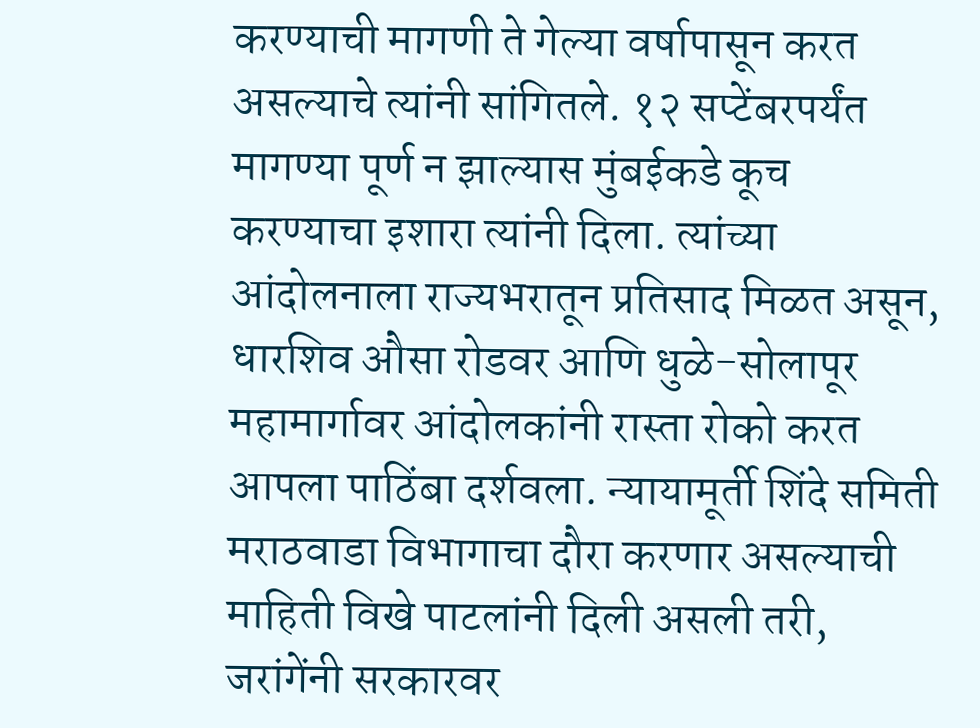करण्याची मागणी ते गेल्या वर्षापासून करत असल्याचे त्यांनी सांगितले. १२ सप्टेंबरपर्यंत मागण्या पूर्ण न झाल्यास मुंबईकडे कूच करण्याचा इशारा त्यांनी दिला. त्यांच्या आंदोलनाला राज्यभरातून प्रतिसाद मिळत असून, धारशिव औसा रोडवर आणि धुळे-सोलापूर महामार्गावर आंदोलकांनी रास्ता रोको करत आपला पाठिंबा दर्शवला. न्यायामूर्ती शिंदे समिती मराठवाडा विभागाचा दौरा करणार असल्याची माहिती विखे पाटलांनी दिली असली तरी, जरांगेंनी सरकारवर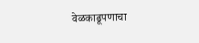वेळकाढूपणाचा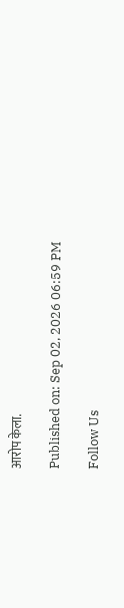आरोप केला.

Published on: Sep 02, 2026 06:59 PM

Follow Us